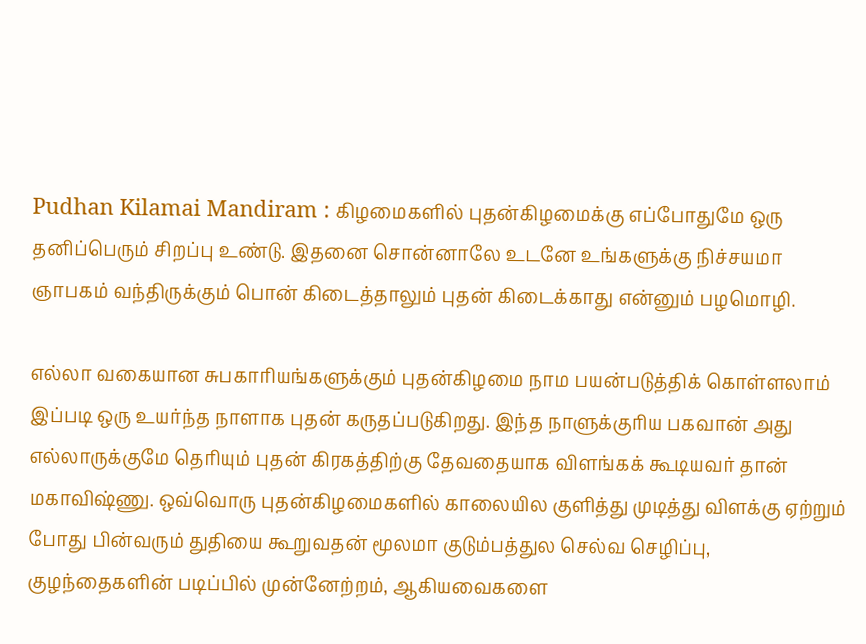Pudhan Kilamai Mandiram : கிழமைகளில் புதன்கிழமைக்கு எப்போதுமே ஒரு தனிப்பெரும் சிறப்பு உண்டு. இதனை சொன்னாலே உடனே உங்களுக்கு நிச்சயமா ஞாபகம் வந்திருக்கும் பொன் கிடைத்தாலும் புதன் கிடைக்காது என்னும் பழமொழி.

எல்லா வகையான சுபகாரியங்களுக்கும் புதன்கிழமை நாம பயன்படுத்திக் கொள்ளலாம் இப்படி ஒரு உயர்ந்த நாளாக புதன் கருதப்படுகிறது. இந்த நாளுக்குரிய பகவான் அது எல்லாருக்குமே தெரியும் புதன் கிரகத்திற்கு தேவதையாக விளங்கக் கூடியவர் தான் மகாவிஷ்ணு. ஒவ்வொரு புதன்கிழமைகளில் காலையில குளித்து முடித்து விளக்கு ஏற்றும் போது பின்வரும் துதியை கூறுவதன் மூலமா குடும்பத்துல செல்வ செழிப்பு, குழந்தைகளின் படிப்பில் முன்னேற்றம், ஆகியவைகளை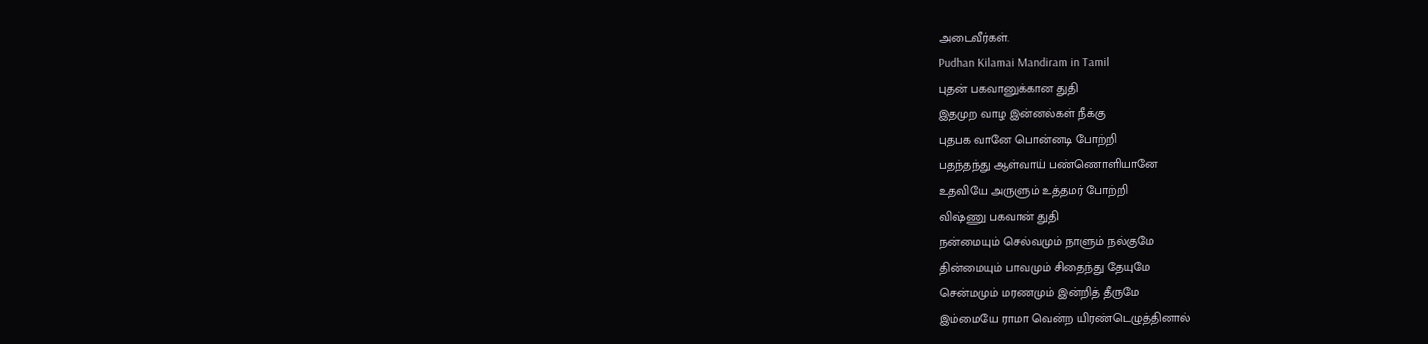அடைவீர்கள்.
Pudhan Kilamai Mandiram in Tamil
புதன் பகவானுக்கான துதி
இதமுற வாழ இன்னல்கள் நீக்கு
புதபக வானே பொன்னடி போற்றி
பதந்தந்து ஆள்வாய் பண்ணொளியானே
உதவியே அருளும் உத்தமர் போற்றி
விஷ்ணு பகவான் துதி
நன்மையும் செல்வமும் நாளும் நல்குமே
தின்மையும் பாவமும் சிதைந்து தேயுமே
சென்மமும் மரணமும் இன்றித் தீருமே
இம்மையே ராமா வென்ற யிரண்டெழுத்தினால்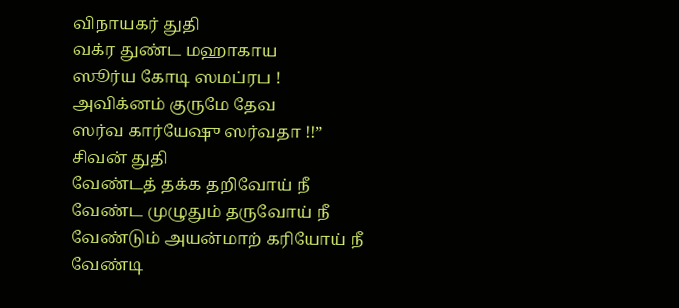விநாயகர் துதி
வக்ர துண்ட மஹாகாய
ஸூர்ய கோடி ஸமப்ரப !
அவிக்னம் குருமே தேவ
ஸர்வ கார்யேஷு ஸர்வதா !!”
சிவன் துதி
வேண்டத் தக்க தறிவோய் நீ
வேண்ட முழுதும் தருவோய் நீ
வேண்டும் அயன்மாற் கரியோய் நீ
வேண்டி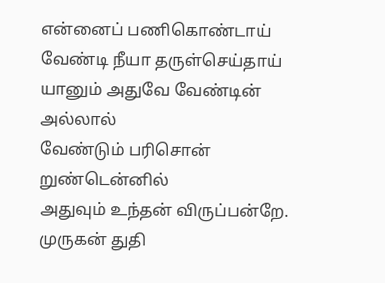என்னைப் பணிகொண்டாய்
வேண்டி நீயா தருள்செய்தாய்
யானும் அதுவே வேண்டின் அல்லால்
வேண்டும் பரிசொன் றுண்டென்னில்
அதுவும் உந்தன் விருப்பன்றே.
முருகன் துதி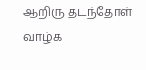ஆறிரு தடந்தோள் வாழ்க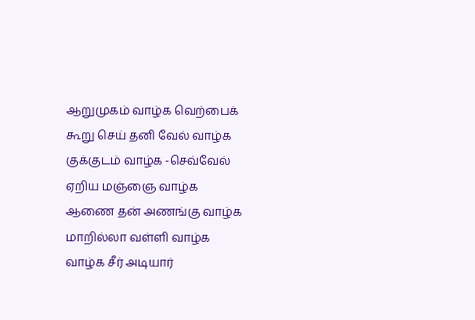ஆறுமுகம் வாழ்க வெற்பைக்
கூறு செய் தனி வேல் வாழ்க
குக்குடம் வாழ்க -செவ்வேல்
ஏறிய மஞ்ஞை வாழ்க
ஆணை தன் அணங்கு வாழ்க
மாறில்லா வள்ளி வாழ்க
வாழ்க சீர் அடியார்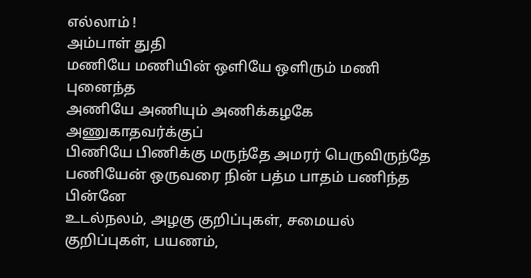எல்லாம் !
அம்பாள் துதி
மணியே மணியின் ஒளியே ஒளிரும் மணி புனைந்த
அணியே அணியும் அணிக்கழகே அணுகாதவர்க்குப்
பிணியே பிணிக்கு மருந்தே அமரர் பெருவிருந்தே
பணியேன் ஒருவரை நின் பத்ம பாதம் பணிந்த பின்னே
உடல்நலம், அழகு குறிப்புகள், சமையல் குறிப்புகள், பயணம்,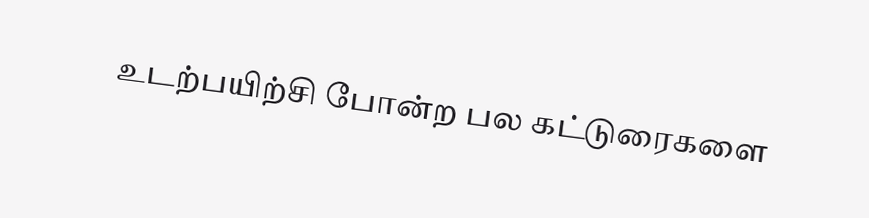உடற்பயிற்சி போன்ற பல கட்டுரைகளை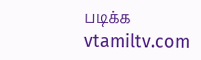படிக்க vtamiltv.com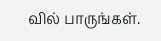வில் பாருங்கள்.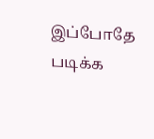இப்போதே படிக்க